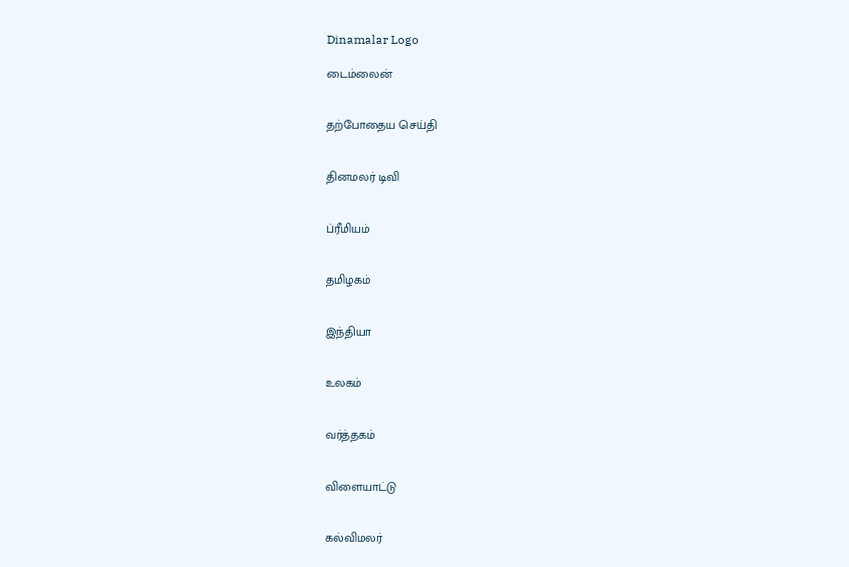Dinamalar Logo

டைம்லைன்


தற்போதைய செய்தி


தினமலர் டிவி


ப்ரீமியம்


தமிழகம்


இந்தியா


உலகம்


வர்த்தகம்


விளையாட்டு


கல்விமலர்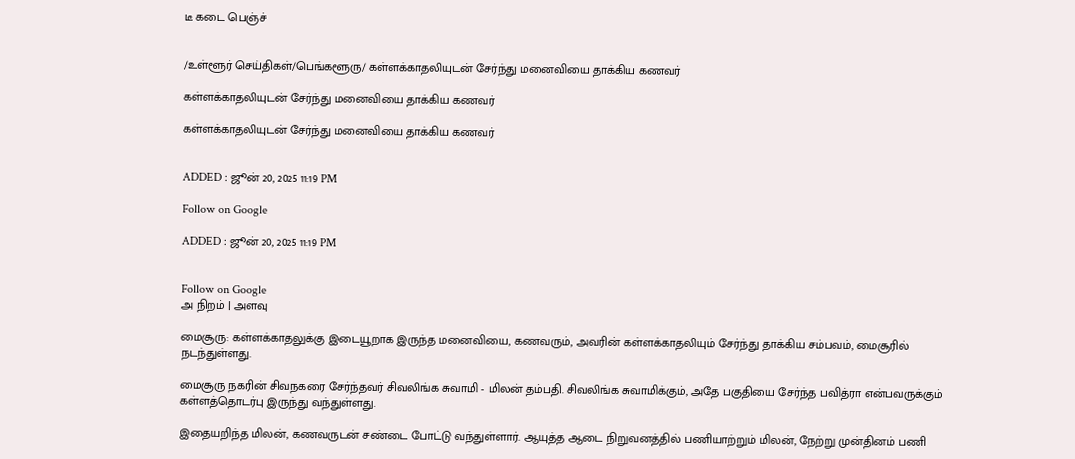டீ கடை பெஞ்ச்


/உள்ளூர் செய்திகள்/பெங்களூரு/ கள்ளக்காதலியுடன் சேர்ந்து மனைவியை தாக்கிய கணவர்

கள்ளக்காதலியுடன் சேர்ந்து மனைவியை தாக்கிய கணவர்

கள்ளக்காதலியுடன் சேர்ந்து மனைவியை தாக்கிய கணவர்


ADDED : ஜூன் 20, 2025 11:19 PM

Follow on Google

ADDED : ஜூன் 20, 2025 11:19 PM


Follow on Google
அ நிறம் | அளவு

மைசூரு: கள்ளக்காதலுக்கு இடையூறாக இருந்த மனைவியை, கணவரும், அவரின் கள்ளக்காதலியும் சேர்ந்து தாக்கிய சம்பவம், மைசூரில் நடந்துள்ளது.

மைசூரு நகரின் சிவநகரை சேர்ந்தவர் சிவலிங்க சுவாமி - மிலன் தம்பதி. சிவலிங்க சுவாமிக்கும், அதே பகுதியை சேர்ந்த பவித்ரா என்பவருக்கும் கள்ளத்தொடர்பு இருந்து வந்துள்ளது.

இதையறிந்த மிலன், கணவருடன் சண்டை போட்டு வந்துள்ளார். ஆயுத்த ஆடை நிறுவனத்தில் பணியாற்றும் மிலன், நேற்று முன்தினம் பணி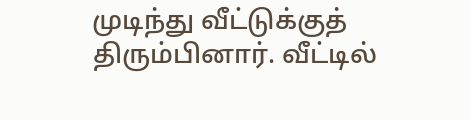முடிந்து வீட்டுக்குத் திரும்பினார். வீட்டில்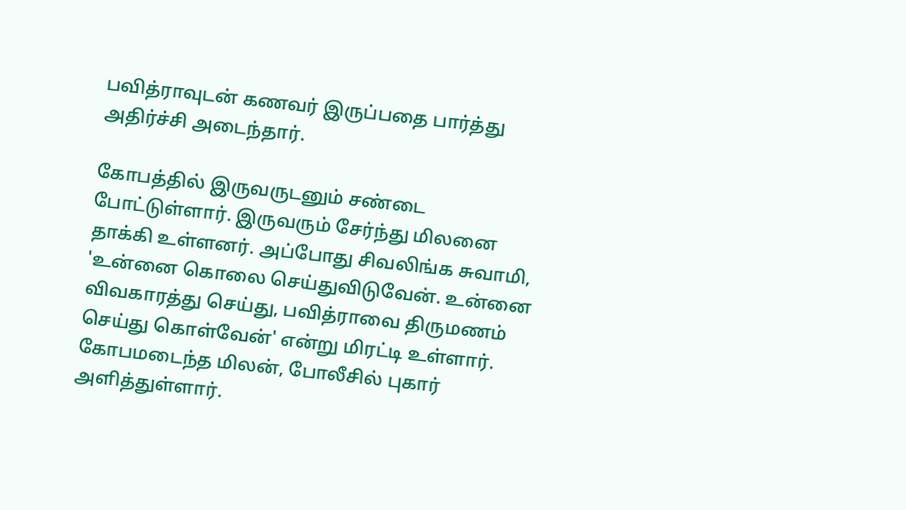பவித்ராவுடன் கணவர் இருப்பதை பார்த்து அதிர்ச்சி அடைந்தார்.

கோபத்தில் இருவருடனும் சண்டை போட்டுள்ளார். இருவரும் சேர்ந்து மிலனை தாக்கி உள்ளனர். அப்போது சிவலிங்க சுவாமி, 'உன்னை கொலை செய்துவிடுவேன். உன்னை விவகாரத்து செய்து, பவித்ராவை திருமணம் செய்து கொள்வேன்' என்று மிரட்டி உள்ளார். கோபமடைந்த மிலன், போலீசில் புகார் அளித்துள்ளார்.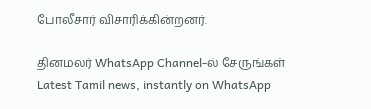போலீசார் விசாரிக்கின்றனர்.

தினமலர் WhatsApp Channel-ல் சேருங்கள்
Latest Tamil news, instantly on WhatsApp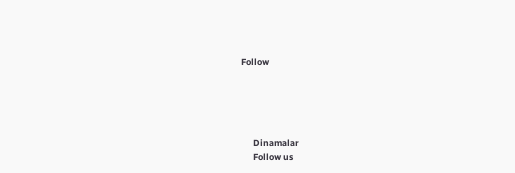Follow





      Dinamalar
      Follow us